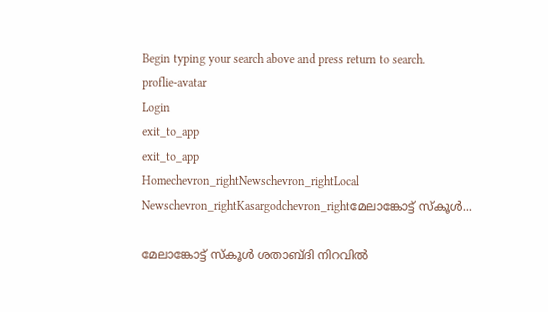Begin typing your search above and press return to search.
proflie-avatar
Login
exit_to_app
exit_to_app
Homechevron_rightNewschevron_rightLocal Newschevron_rightKasargodchevron_rightമേലാങ്കോട്ട് സ്കൂൾ...

മേലാങ്കോട്ട് സ്കൂൾ ശതാബ്ദി നിറവിൽ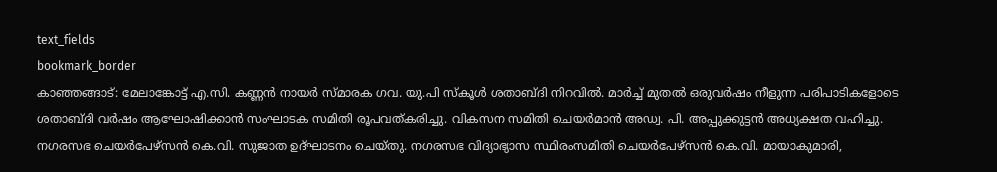text_fields
bookmark_border
കാഞ്ഞങ്ങാട്: മേലാങ്കോട്ട് എ.സി. കണ്ണൻ നായർ സ്മാരക ഗവ. യു.പി സ്കൂൾ ശതാബ്ദി നിറവിൽ. മാർച്ച് മുതൽ ഒരുവർഷം നീളുന്ന പരിപാടികളോടെ ശതാബ്ദി വർഷം ആഘോഷിക്കാൻ സംഘാടക സമിതി രൂപവത്കരിച്ചു. വികസന സമിതി ചെയർമാൻ അഡ്വ. പി. അപ്പുക്കുട്ടൻ അധ്യക്ഷത വഹിച്ചു. നഗരസഭ ചെയർപേഴ്സൻ കെ.വി. സുജാത ഉദ്ഘാടനം ചെയ്തു. നഗരസഭ വിദ്യാഭ്യാസ സ്ഥിരംസമിതി ചെയർപേഴ്സൻ കെ.വി. മായാകുമാരി,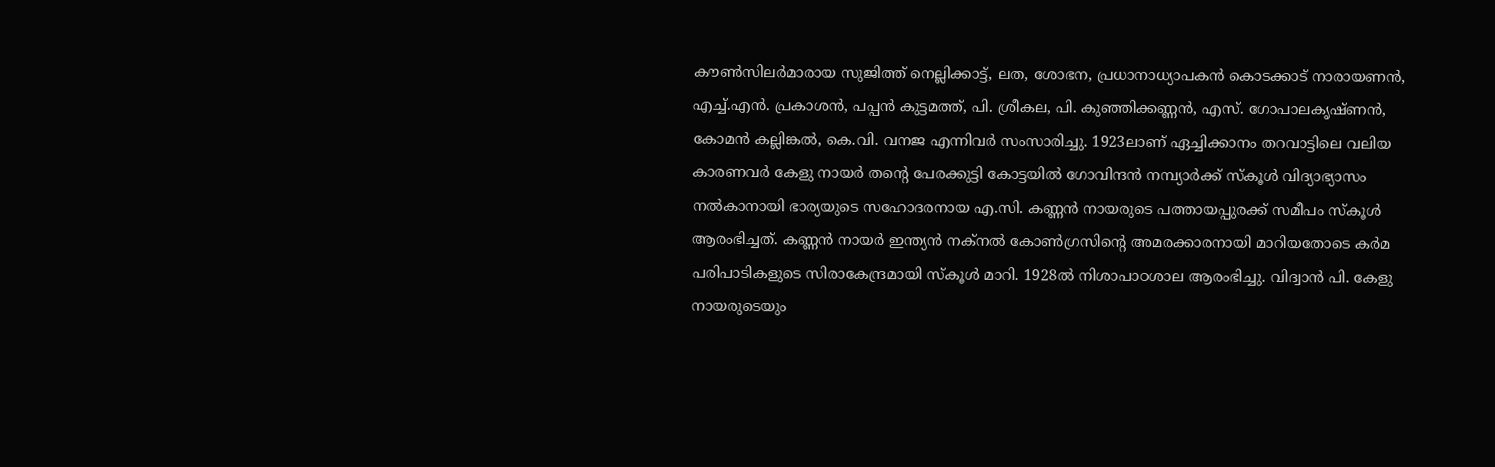കൗൺസിലർമാരായ സുജിത്ത് നെല്ലിക്കാട്ട്, ലത, ശോഭന, പ്രധാനാധ്യാപകൻ കൊടക്കാട് നാരായണൻ, എച്ച്.എൻ. പ്രകാശൻ, പപ്പൻ കുട്ടമത്ത്, പി. ശ്രീകല, പി. കുഞ്ഞിക്കണ്ണൻ, എസ്. ഗോപാലകൃഷ്ണൻ, കോമൻ കല്ലിങ്കൽ, കെ.വി. വനജ എന്നിവർ സംസാരിച്ചു. 1923ലാണ് ഏച്ചിക്കാനം തറവാട്ടിലെ വലിയ കാരണവർ കേളു നായർ തന്‍റെ പേരക്കുട്ടി കോട്ടയിൽ ഗോവിന്ദൻ നമ്പ്യാർക്ക് സ്കൂൾ വിദ്യാഭ്യാസം നൽകാനായി ഭാര്യയുടെ സഹോദരനായ എ.സി. കണ്ണൻ നായരുടെ പത്തായപ്പുരക്ക് സമീപം സ്കൂൾ ആരംഭിച്ചത്. കണ്ണൻ നായർ ഇന്ത്യൻ നക്നൽ കോൺഗ്രസിന്‍റെ അമരക്കാരനായി മാറിയതോടെ കർമ പരിപാടികളുടെ സിരാകേന്ദ്രമായി സ്കൂൾ മാറി. 1928ൽ നിശാപാഠശാല ആരംഭിച്ചു. വിദ്വാൻ പി. കേളു നായരുടെയും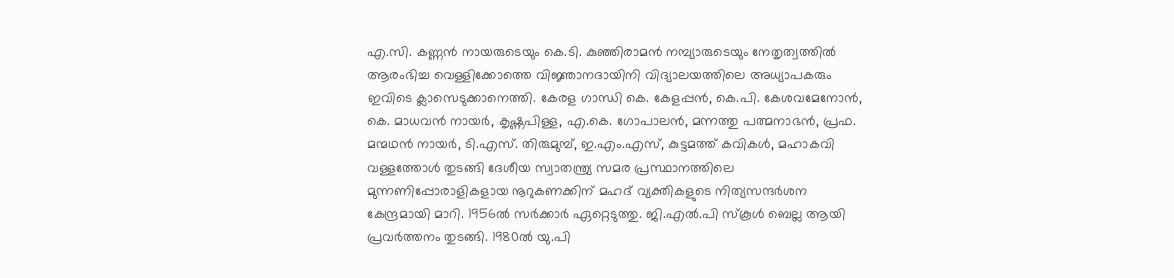എ.സി. കണ്ണൻ നായരുടെയും കെ.ടി. കുഞ്ഞിരാമൻ നമ്പ്യാരുടെയും നേതൃത്വത്തിൽ ആരംഭിച്ച വെള്ളിക്കോത്തെ വിജ്ഞാനദായിനി വിദ്യാലയത്തിലെ അധ്യാപകരും ഇവിടെ ക്ലാസെടുക്കാനെത്തി. കേരള ഗാന്ധി കെ. കേളപ്പൻ, കെ.പി. കേശവമേനോൻ, കെ. മാധവൻ നായർ, കൃഷ്ണപിള്ള, എ.കെ. ഗോപാലൻ, മന്നത്തു പത്മനാഭൻ, പ്രഫ. മന്മഥൻ നായർ, ടി.എസ്. തിരുമുമ്പ്, ഇ.എം.എസ്, കുട്ടമത്ത് കവികൾ, മഹാകവി വള്ളത്തോൾ തുടങ്ങി ദേശീയ സ്വാതന്ത്ര്യ സമര പ്രസ്ഥാനത്തിലെ മുന്നണിപ്പോരാളികളായ നൂറുകണക്കിന് മഹദ് വ്യക്തികളുടെ നിത്യസന്ദർശന കേന്ദ്രമായി മാറി. 1956ൽ സർക്കാർ ഏറ്റെടുത്തു. ജി.എൽ.പി സ്കൂൾ ബെല്ല ആയി പ്രവർത്തനം തുടങ്ങി. 1980ൽ യു.പി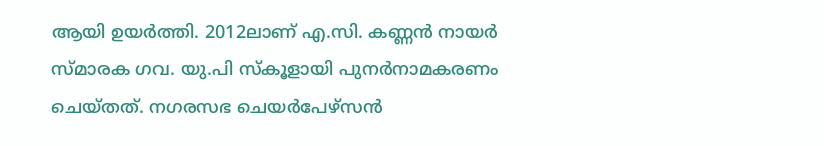ആയി ഉയർത്തി. 2012ലാണ് എ.സി. കണ്ണൻ നായർ സ്മാരക ഗവ. യു.പി സ്കൂളായി പുനർനാമകരണം ചെയ്തത്. നഗരസഭ ചെയർപേഴ്സൻ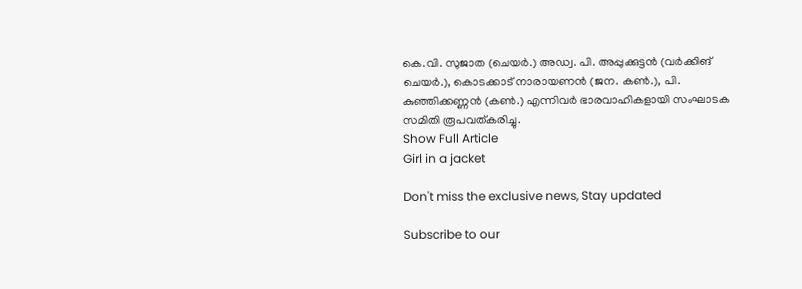കെ.വി. സുജാത (ചെയർ.) അഡ്വ. പി. അപ്പുക്കുട്ടൻ (വർക്കിങ് ചെയർ.), കൊടക്കാട് നാരായണൻ (ജന. കൺ.), പി. കുഞ്ഞിക്കണ്ണൻ (കൺ.) എന്നിവർ ഭാരവാഹികളായി സംഘാടക സമിതി രൂപവത്കരിച്ചു.
Show Full Article
Girl in a jacket

Don't miss the exclusive news, Stay updated

Subscribe to our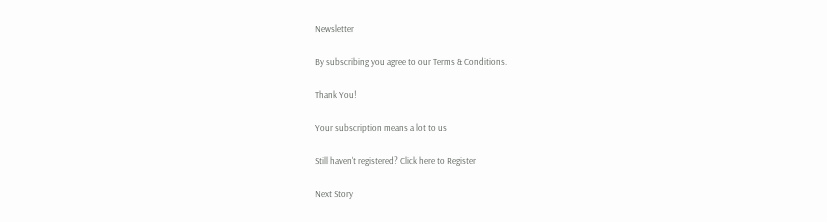Newsletter

By subscribing you agree to our Terms & Conditions.

Thank You!

Your subscription means a lot to us

Still haven't registered? Click here to Register

Next Story